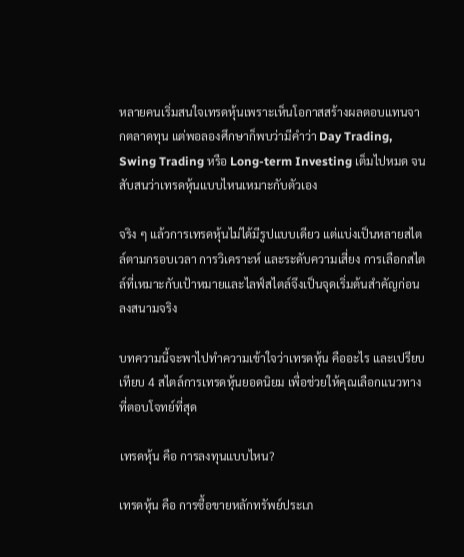หลายคนเริ่มสนใจเทรดหุ้นเพราะเห็นโอกาสสร้างผลตอบแทนจากตลาดทุน แต่พอลองศึกษาก็พบว่ามีคำว่า Day Trading, Swing Trading หรือ Long-term Investing เต็มไปหมด จนสับสนว่าเทรดหุ้นแบบไหนเหมาะกับตัวเอง

จริง ๆ แล้วการเทรดหุ้นไม่ได้มีรูปแบบเดียว แต่แบ่งเป็นหลายสไตล์ตามกรอบเวลา การวิเคราะห์ และระดับความเสี่ยง การเลือกสไตล์ที่เหมาะกับเป้าหมายและไลฟ์สไตล์จึงเป็นจุดเริ่มต้นสำคัญก่อนลงสนามจริง

บทความนี้จะพาไปทำความเข้าใจว่าเทรดหุ้น คืออะไร และเปรียบเทียบ 4 สไตล์การเทรดหุ้นยอดนิยม เพื่อช่วยให้คุณเลือกแนวทางที่ตอบโจทย์ที่สุด

เทรดหุ้น คือ การลงทุนแบบไหน?

เทรดหุ้น คือ การซื้อขายหลักทรัพย์ประเภ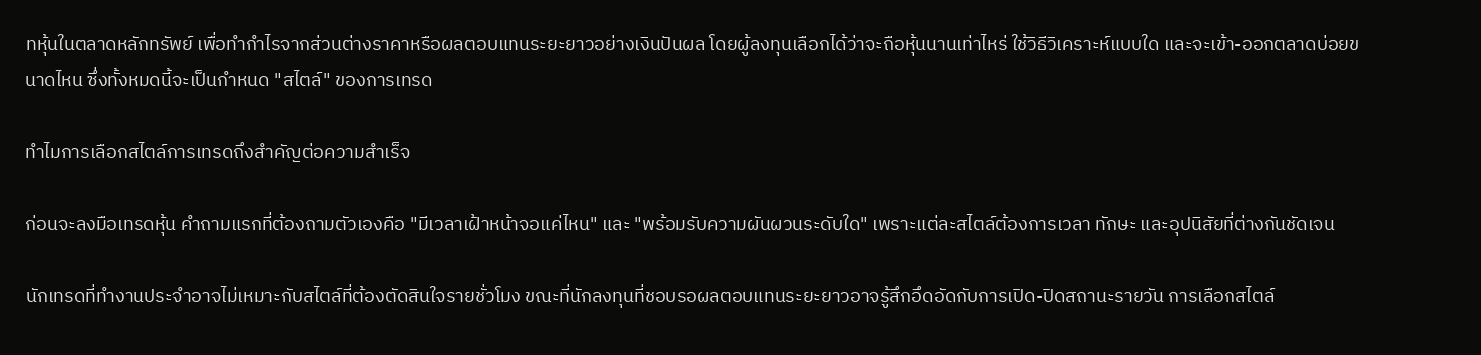ทหุ้นในตลาดหลักทรัพย์ เพื่อทำกำไรจากส่วนต่างราคาหรือผลตอบแทนระยะยาวอย่างเงินปันผล โดยผู้ลงทุนเลือกได้ว่าจะถือหุ้นนานเท่าไหร่ ใช้วิธีวิเคราะห์แบบใด และจะเข้า-ออกตลาดบ่อยขนาดไหน ซึ่งทั้งหมดนี้จะเป็นกำหนด "สไตล์" ของการเทรด

ทำไมการเลือกสไตล์การเทรดถึงสำคัญต่อความสำเร็จ

ก่อนจะลงมือเทรดหุ้น คำถามแรกที่ต้องถามตัวเองคือ "มีเวลาเฝ้าหน้าจอแค่ไหน" และ "พร้อมรับความผันผวนระดับใด" เพราะแต่ละสไตล์ต้องการเวลา ทักษะ และอุปนิสัยที่ต่างกันชัดเจน

นักเทรดที่ทำงานประจำอาจไม่เหมาะกับสไตล์ที่ต้องตัดสินใจรายชั่วโมง ขณะที่นักลงทุนที่ชอบรอผลตอบแทนระยะยาวอาจรู้สึกอึดอัดกับการเปิด-ปิดสถานะรายวัน การเลือกสไตล์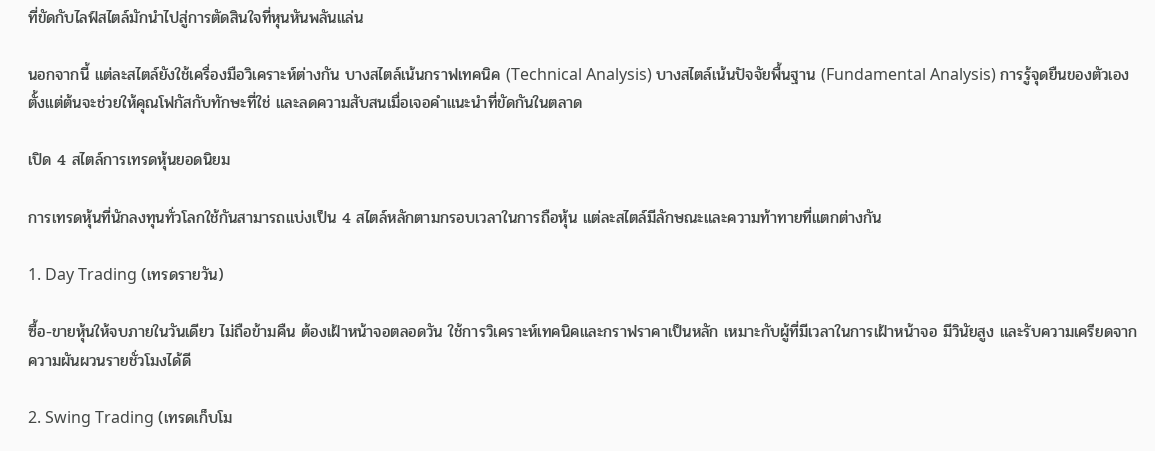ที่ขัดกับไลฟ์สไตล์มักนำไปสู่การตัดสินใจที่หุนหันพลันแล่น

นอกจากนี้ แต่ละสไตล์ยังใช้เครื่องมือวิเคราะห์ต่างกัน บางสไตล์เน้นกราฟเทคนิค (Technical Analysis) บางสไตล์เน้นปัจจัยพื้นฐาน (Fundamental Analysis) การรู้จุดยืนของตัวเองตั้งแต่ต้นจะช่วยให้คุณโฟกัสกับทักษะที่ใช่ และลดความสับสนเมื่อเจอคำแนะนำที่ขัดกันในตลาด

เปิด 4 สไตล์การเทรดหุ้นยอดนิยม

การเทรดหุ้นที่นักลงทุนทั่วโลกใช้กันสามารถแบ่งเป็น 4 สไตล์หลักตามกรอบเวลาในการถือหุ้น แต่ละสไตล์มีลักษณะและความท้าทายที่แตกต่างกัน

1. Day Trading (เทรดรายวัน)

ซื้อ-ขายหุ้นให้จบภายในวันเดียว ไม่ถือข้ามคืน ต้องเฝ้าหน้าจอตลอดวัน ใช้การวิเคราะห์เทคนิคและกราฟราคาเป็นหลัก เหมาะกับผู้ที่มีเวลาในการเฝ้าหน้าจอ มีวินัยสูง และรับความเครียดจากความผันผวนรายชั่วโมงได้ดี

2. Swing Trading (เทรดเก็บโม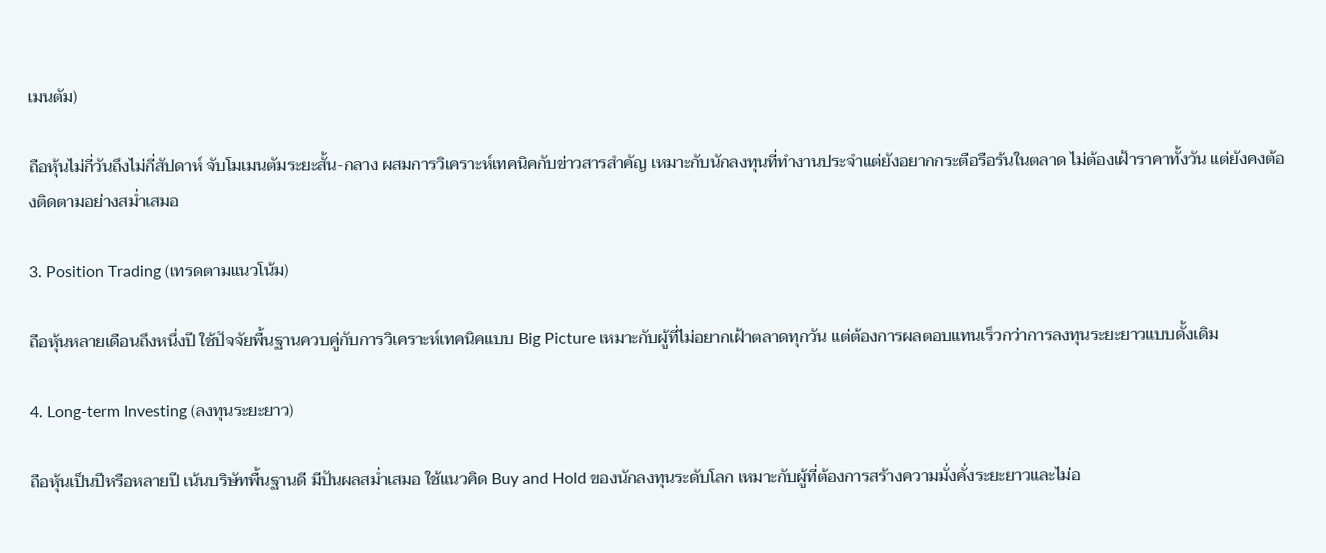เมนตัม)

ถือหุ้นไม่กี่วันถึงไม่กี่สัปดาห์ จับโมเมนตัมระยะสั้น-กลาง ผสมการวิเคราะห์เทคนิคกับข่าวสารสำคัญ เหมาะกับนักลงทุนที่ทำงานประจำแต่ยังอยากกระตือรือร้นในตลาด ไม่ต้องเฝ้าราคาทั้งวัน แต่ยังคงต้องติดตามอย่างสม่ำเสมอ

3. Position Trading (เทรดตามแนวโน้ม)

ถือหุ้นหลายเดือนถึงหนึ่งปี ใช้ปัจจัยพื้นฐานควบคู่กับการวิเคราะห์เทคนิคแบบ Big Picture เหมาะกับผู้ที่ไม่อยากเฝ้าตลาดทุกวัน แต่ต้องการผลตอบแทนเร็วกว่าการลงทุนระยะยาวแบบดั้งเดิม

4. Long-term Investing (ลงทุนระยะยาว)

ถือหุ้นเป็นปีหรือหลายปี เน้นบริษัทพื้นฐานดี มีปันผลสม่ำเสมอ ใช้แนวคิด Buy and Hold ของนักลงทุนระดับโลก เหมาะกับผู้ที่ต้องการสร้างความมั่งคั่งระยะยาวและไม่อ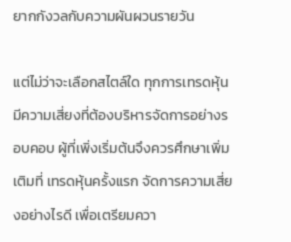ยากกังวลกับความผันผวนรายวัน

แต่ไม่ว่าจะเลือกสไตล์ใด ทุกการเทรดหุ้นมีความเสี่ยงที่ต้องบริหารจัดการอย่างรอบคอบ ผู้ที่เพิ่งเริ่มต้นจึงควรศึกษาเพิ่มเติมที่ เทรดหุ้นครั้งแรก จัดการความเสี่ยงอย่างไรดี เพื่อเตรียมควา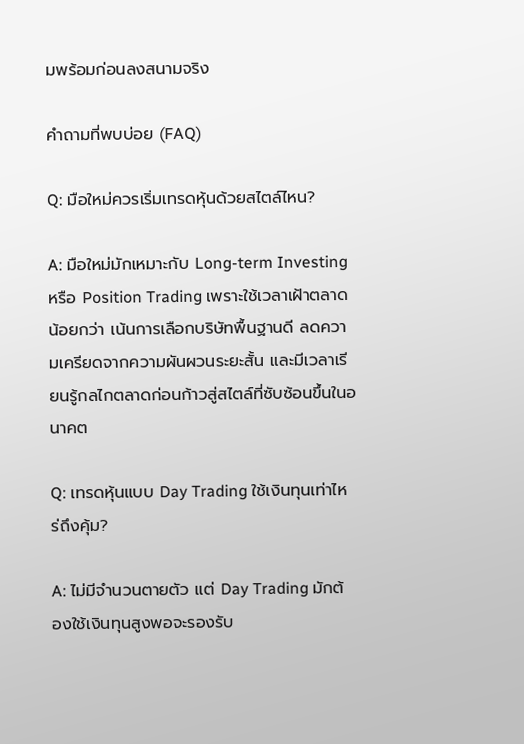มพร้อมก่อนลงสนามจริง

คำถามที่พบบ่อย (FAQ)

Q: มือใหม่ควรเริ่มเทรดหุ้นด้วยสไตล์ไหน?

A: มือใหม่มักเหมาะกับ Long-term Investing หรือ Position Trading เพราะใช้เวลาเฝ้าตลาดน้อยกว่า เน้นการเลือกบริษัทพื้นฐานดี ลดความเครียดจากความผันผวนระยะสั้น และมีเวลาเรียนรู้กลไกตลาดก่อนก้าวสู่สไตล์ที่ซับซ้อนขึ้นในอนาคต

Q: เทรดหุ้นแบบ Day Trading ใช้เงินทุนเท่าไหร่ถึงคุ้ม?

A: ไม่มีจำนวนตายตัว แต่ Day Trading มักต้องใช้เงินทุนสูงพอจะรองรับ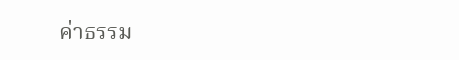ค่าธรรม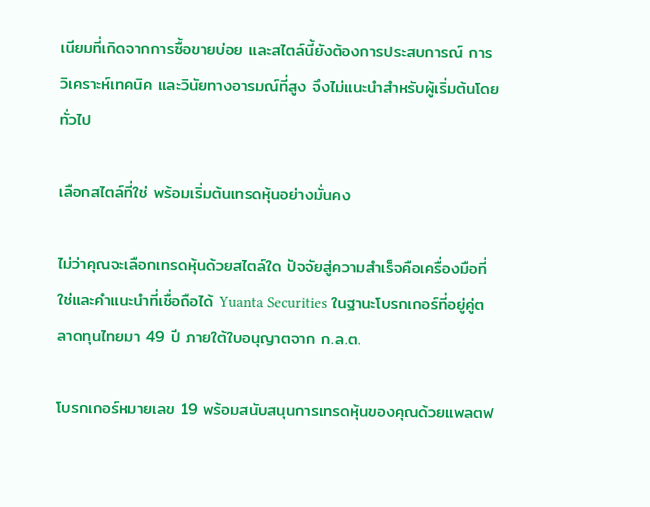เนียมที่เกิดจากการซื้อขายบ่อย และสไตล์นี้ยังต้องการประสบการณ์ การวิเคราะห์เทคนิค และวินัยทางอารมณ์ที่สูง จึงไม่แนะนำสำหรับผู้เริ่มต้นโดยทั่วไป

เลือกสไตล์ที่ใช่ พร้อมเริ่มต้นเทรดหุ้นอย่างมั่นคง

ไม่ว่าคุณจะเลือกเทรดหุ้นด้วยสไตล์ใด ปัจจัยสู่ความสำเร็จคือเครื่องมือที่ใช่และคำแนะนำที่เชื่อถือได้ Yuanta Securities ในฐานะโบรกเกอร์ที่อยู่คู่ตลาดทุนไทยมา 49 ปี ภายใต้ใบอนุญาตจาก ก.ล.ต.

โบรกเกอร์หมายเลข 19 พร้อมสนับสนุนการเทรดหุ้นของคุณด้วยแพลตฟ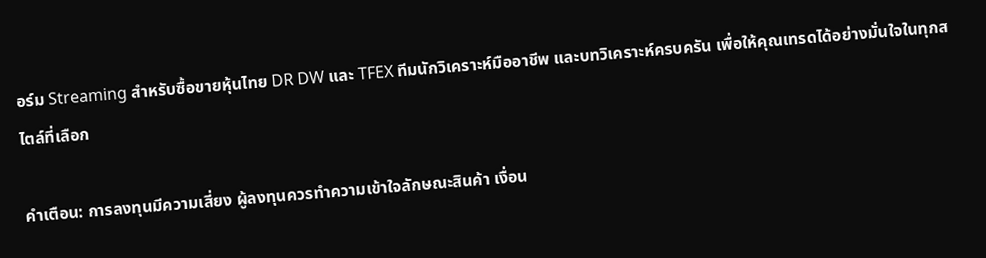อร์ม Streaming สำหรับซื้อขายหุ้นไทย DR DW และ TFEX ทีมนักวิเคราะห์มืออาชีพ และบทวิเคราะห์ครบครัน เพื่อให้คุณเทรดได้อย่างมั่นใจในทุกสไตล์ที่เลือก

คำเตือน: การลงทุนมีความเสี่ยง ผู้ลงทุนควรทำความเข้าใจลักษณะสินค้า เงื่อน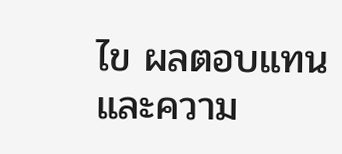ไข ผลตอบแทน และความ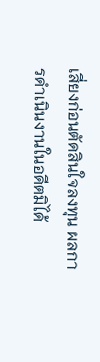เสี่ยงก่อนตัดสินใจลงทุน ผลการดำเนินงานในอดีตมิได้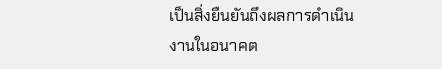เป็นสิ่งยืนยันถึงผลการดำเนินงานในอนาคต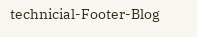technicial-Footer-Blog